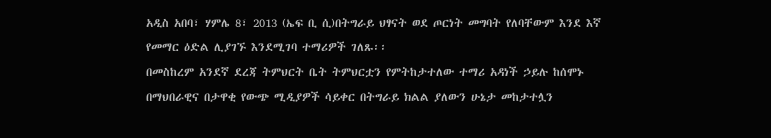አዲስ አበባ፣ ሃምሌ 8፣ 2013 (ኤፍ ቢ ሲ)በትግራይ ህፃናት ወደ ጦርነት መግባት የለባቸውም እንደ እኛ የመማር ዕድል ሊያገኙ እንደሚገባ ተማሪዎች ገለጹ፡፡
በመስከረም አንደኛ ደረጃ ትምህርት ቤት ትምህርቷን የምትከታተለው ተማሪ አዳነች ኃይሉ ከሰሞኑ በማህበራዊና በታዋቂ የውጭ ሚዲያዎች ሳይቀር በትግራይ ክልል ያለውን ሁኔታ መከታተሏን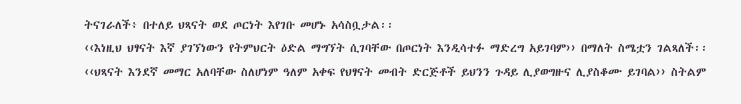ትናገራለች፥ በተለይ ህጻናት ወደ ጦርነት እየገቡ መሆኑ አሳስቧታል፡፡
‹‹እነዚህ ህፃናት እኛ ያገኘነውን የትምህርት ዕድል ማግኘት ሲገባቸው በጦርነት እንዲሳተፉ ማድረግ አይገባም›› በማለት ስሜቷን ገልጻለች፡፡
‹‹ህጻናት እንደኛ መማር አለባቸው ስለሆነም ዓለም አቀፍ የህፃናት መብት ድርጅቶች ይህንን ጉዳይ ሊያወግዙና ሊያስቆሙ ይገባል›› ስትልም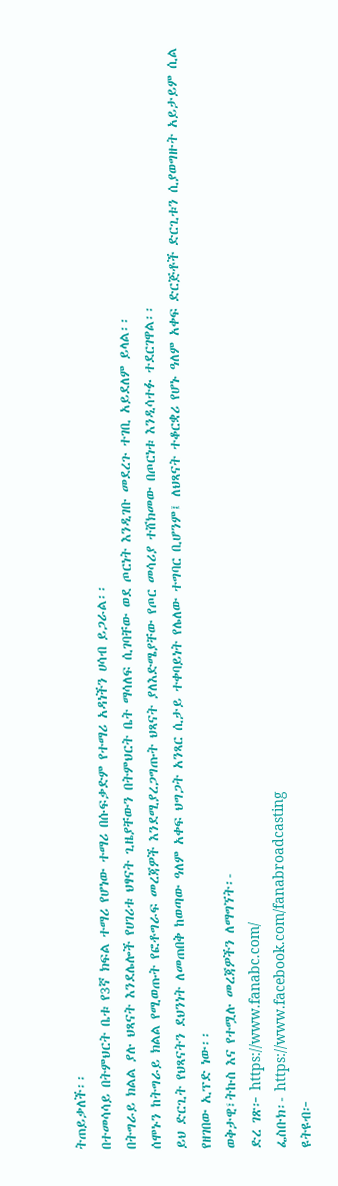ትጠይቃለች፡፡
በተመሳሳይ በትምህርት ቤቱ የ3ኛ ክፍል ተማሪ የሆነው ተማሪ በሱፍቃድም የተማሪ አዳነችን ሀሳብ ይጋራል፡፡
በትግራይ ክልል ያሉ ህጻናት እንደሌሎች የሀገሪቱ ህፃናት ጊዜያቸውን በትምህርት ቤት ማሳለፍ ሲገባቸው ወደ ጦርነት እንዲገቡ መደረጉ ተገቢ አይደለም ይላል፡፡
ሰሞኑን ከትግራይ ክልል የሚወጡት የፎቶግራፍ መረጃዎች እንደሚያረጋግጡት ህጻናት ያለእድሜያቸው የጦር መሳሪያ ተሸክመው በጦርነቱ እንዲሳተፉ ተደርገዋል፡፡
ይህ ድርጊት የህጻናትን ደህንነት ለመጠበቅ ከወጣው ዓለም አቀፍ ህግጋት አንጻር ሲታይ ተቀባይነት የሌለው ተግባር ቢሆንም፤ ለህጻናት ተቆርቋሪ የሆኑ ዓለም አቀፍ ድርጅቶች ድርጊቱን ሲያወግዙት አይታይም ሲል የዘገበው ኢፕድ ነው፡፡
ወቅታዊ፣ትኩስ እና የተሟሉ መረጃዎችን ለማግኘት፡-
ድረ ገጽ፦ https://www.fanabc.com/
ፌስቡክ፡- https://www.facebook.com/fanabroadcasting
ዩትዩብ፦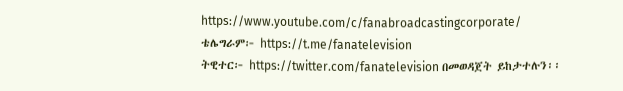https://www.youtube.com/c/fanabroadcastingcorporate/
ቴሌግራም፦ https://t.me/fanatelevision
ትዊተር፦ https://twitter.com/fanatelevision በመወዳጀት ይከታተሉን፡፡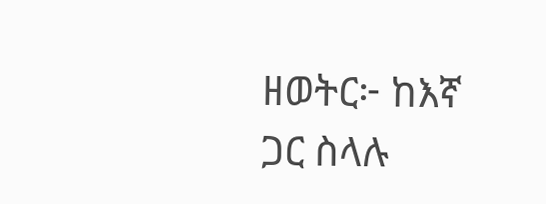ዘወትር፦ ከእኛ ጋር ስላሉ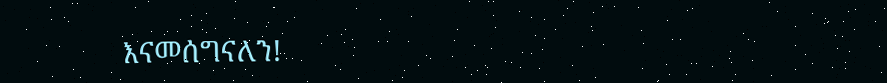እናመሰግናለን!